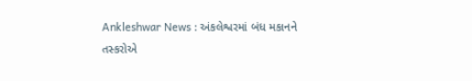Ankleshwar News : અંકલેશ્વરમાં બંધ મકાનને તસ્કરોએ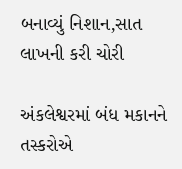બનાવ્યું નિશાન,સાત લાખની કરી ચોરી

અંકલેશ્વરમાં બંધ મકાનને તસ્કરોએ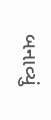બનાવ્યું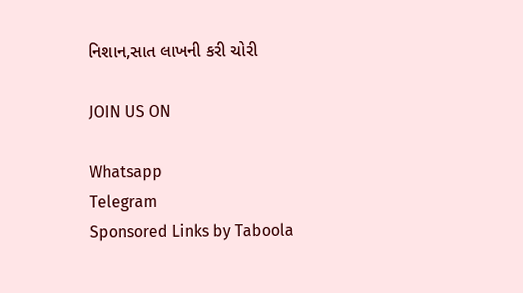નિશાન,સાત લાખની કરી ચોરી

JOIN US ON

Whatsapp
Telegram
Sponsored Links by Taboola